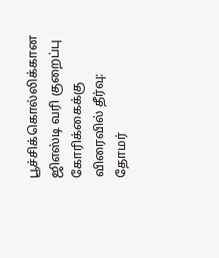பூச்சிக்கொல்லிக்கான ஜிஎஸ்டி வரி குறைப்பு கோரிக்கைக்கு விரைவில் தீர்வு: தோமர்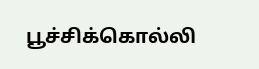பூச்சிக்கொல்லி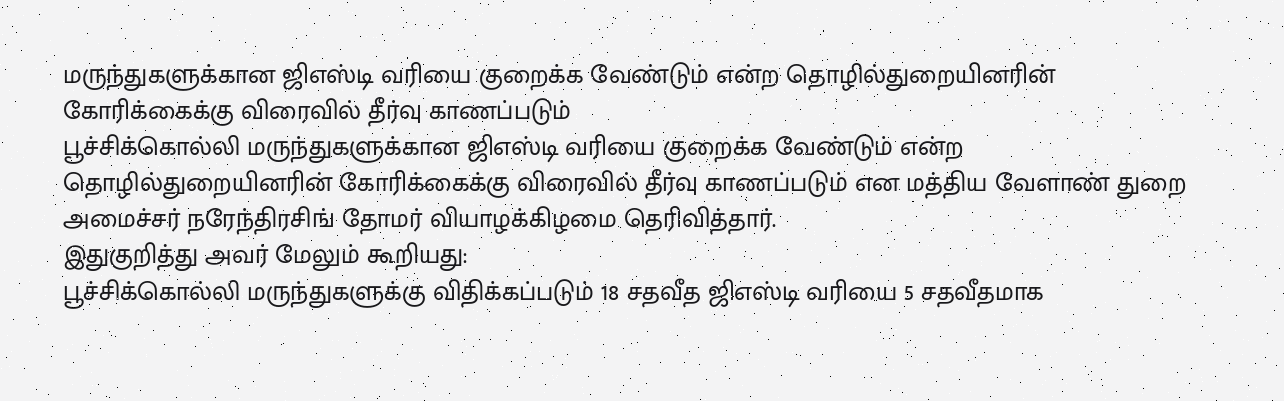மருந்துகளுக்கான ஜிஎஸ்டி வரியை குறைக்க வேண்டும் என்ற தொழில்துறையினரின் கோரிக்கைக்கு விரைவில் தீர்வு காணப்படும்
பூச்சிக்கொல்லி மருந்துகளுக்கான ஜிஎஸ்டி வரியை குறைக்க வேண்டும் என்ற தொழில்துறையினரின் கோரிக்கைக்கு விரைவில் தீர்வு காணப்படும் என மத்திய வேளாண் துறை அமைச்சர் நரேந்திரசிங் தோமர் வியாழக்கிழமை தெரிவித்தார்.
இதுகுறித்து அவர் மேலும் கூறியது:
பூச்சிக்கொல்லி மருந்துகளுக்கு விதிக்கப்படும் 18 சதவீத ஜிஎஸ்டி வரியை 5 சதவீதமாக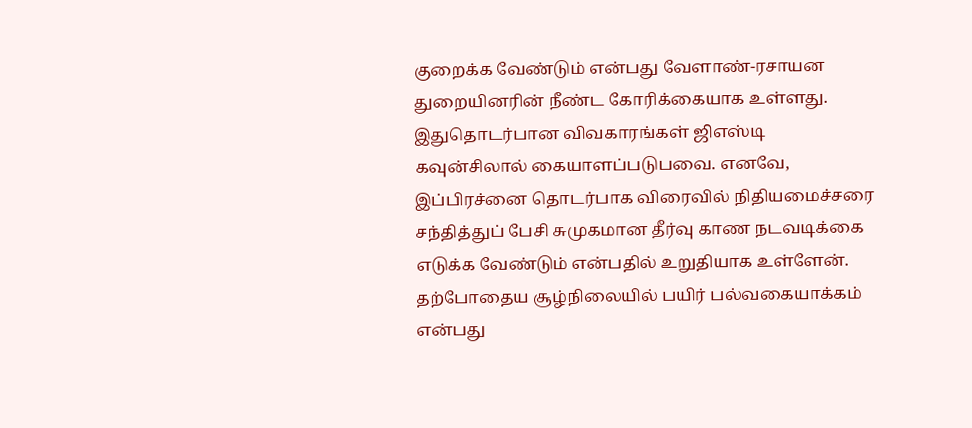குறைக்க வேண்டும் என்பது வேளாண்-ரசாயன துறையினரின் நீண்ட கோரிக்கையாக உள்ளது.
இதுதொடர்பான விவகாரங்கள் ஜிஎஸ்டி கவுன்சிலால் கையாளப்படுபவை. எனவே, இப்பிரச்னை தொடர்பாக விரைவில் நிதியமைச்சரை சந்தித்துப் பேசி சுமுகமான தீர்வு காண நடவடிக்கை எடுக்க வேண்டும் என்பதில் உறுதியாக உள்ளேன்.
தற்போதைய சூழ்நிலையில் பயிர் பல்வகையாக்கம் என்பது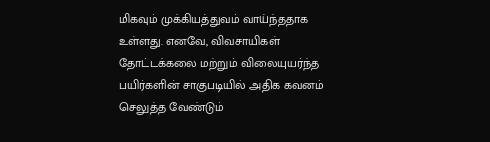மிகவும் முக்கியத்துவம் வாய்ந்ததாக உள்ளது. எனவே, விவசாயிகள் தோட்டக்கலை மற்றும் விலையுயர்ந்த பயிர்களின் சாகுபடியில் அதிக கவனம் செலுத்த வேண்டும்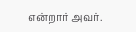என்றார் அவர்.